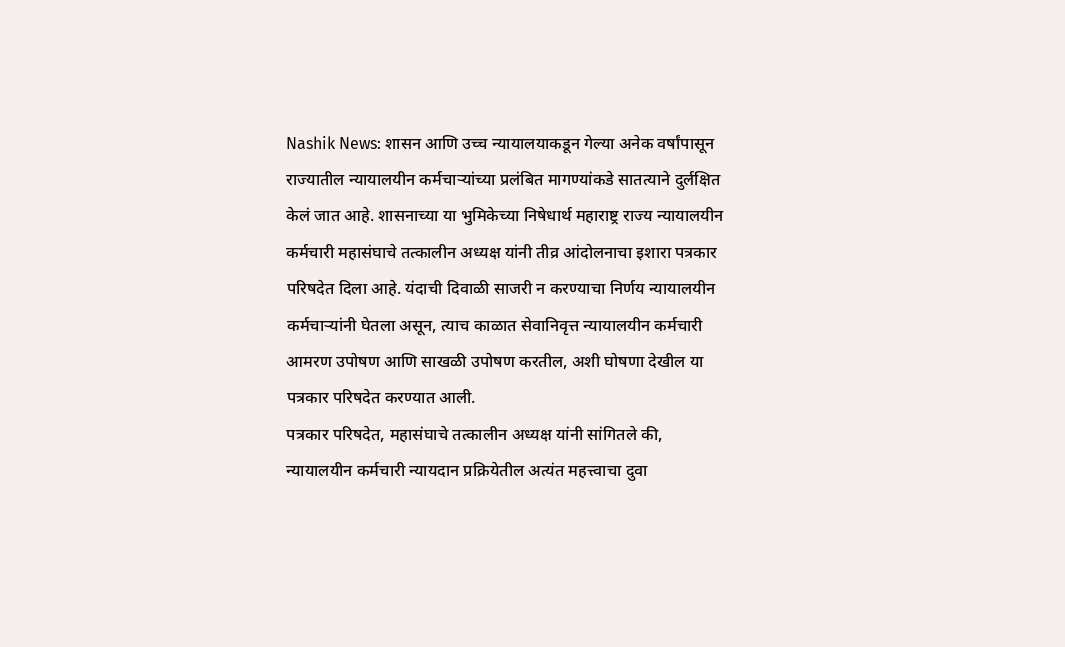Nashik News: शासन आणि उच्च न्यायालयाकडून गेल्या अनेक वर्षांपासून राज्यातील न्यायालयीन कर्मचाऱ्यांच्या प्रलंबित मागण्यांकडे सातत्याने दुर्लक्षित केलं जात आहे. शासनाच्या या भुमिकेच्या निषेधार्थ महाराष्ट्र राज्य न्यायालयीन कर्मचारी महासंघाचे तत्कालीन अध्यक्ष यांनी तीव्र आंदोलनाचा इशारा पत्रकार परिषदेत दिला आहे. यंदाची दिवाळी साजरी न करण्याचा निर्णय न्यायालयीन कर्मचाऱ्यांनी घेतला असून, त्याच काळात सेवानिवृत्त न्यायालयीन कर्मचारी आमरण उपोषण आणि साखळी उपोषण करतील, अशी घोषणा देखील या पत्रकार परिषदेत करण्यात आली.
पत्रकार परिषदेत, महासंघाचे तत्कालीन अध्यक्ष यांनी सांगितले की, न्यायालयीन कर्मचारी न्यायदान प्रक्रियेतील अत्यंत महत्त्वाचा दुवा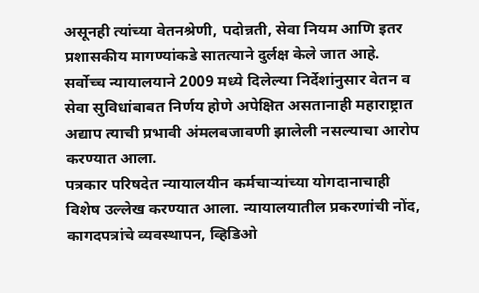असूनही त्यांच्या वेतनश्रेणी, पदोन्नती, सेवा नियम आणि इतर प्रशासकीय मागण्यांकडे सातत्याने दुर्लक्ष केले जात आहे. सर्वोच्च न्यायालयाने 2009 मध्ये दिलेल्या निर्देशांनुसार वेतन व सेवा सुविधांबाबत निर्णय होणे अपेक्षित असतानाही महाराष्ट्रात अद्याप त्याची प्रभावी अंमलबजावणी झालेली नसल्याचा आरोप करण्यात आला.
पत्रकार परिषदेत न्यायालयीन कर्मचाऱ्यांच्या योगदानाचाही विशेष उल्लेख करण्यात आला. न्यायालयातील प्रकरणांची नोंद, कागदपत्रांचे व्यवस्थापन, व्हिडिओ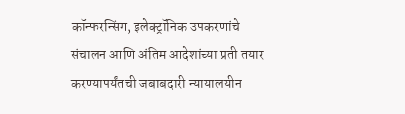कॉन्फरन्सिंग, इलेक्ट्रॉनिक उपकरणांचे संचालन आणि अंतिम आदेशांच्या प्रती तयार करण्यापर्यंतची जबाबदारी न्यायालयीन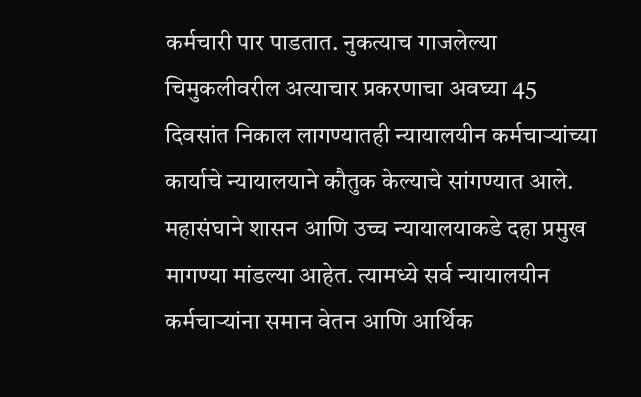कर्मचारी पार पाडतात. नुकत्याच गाजलेल्या चिमुकलीवरील अत्याचार प्रकरणाचा अवघ्या 45 दिवसांत निकाल लागण्यातही न्यायालयीन कर्मचाऱ्यांच्या कार्याचे न्यायालयाने कौतुक केल्याचे सांगण्यात आले.
महासंघाने शासन आणि उच्च न्यायालयाकडे दहा प्रमुख मागण्या मांडल्या आहेत. त्यामध्ये सर्व न्यायालयीन कर्मचाऱ्यांना समान वेतन आणि आर्थिक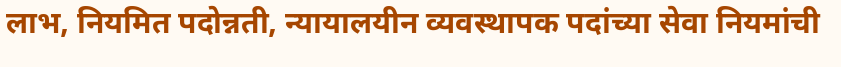लाभ, नियमित पदोन्नती, न्यायालयीन व्यवस्थापक पदांच्या सेवा नियमांची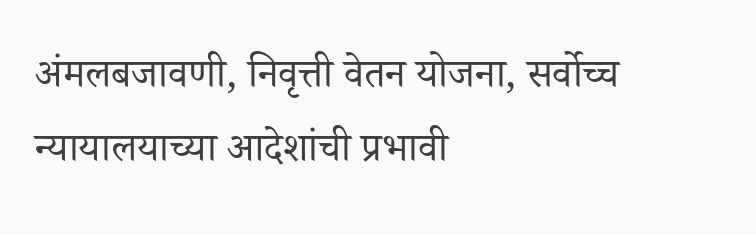अंमलबजावणी, निवृत्ती वेतन योजना, सर्वोच्च न्यायालयाच्या आदेशांची प्रभावी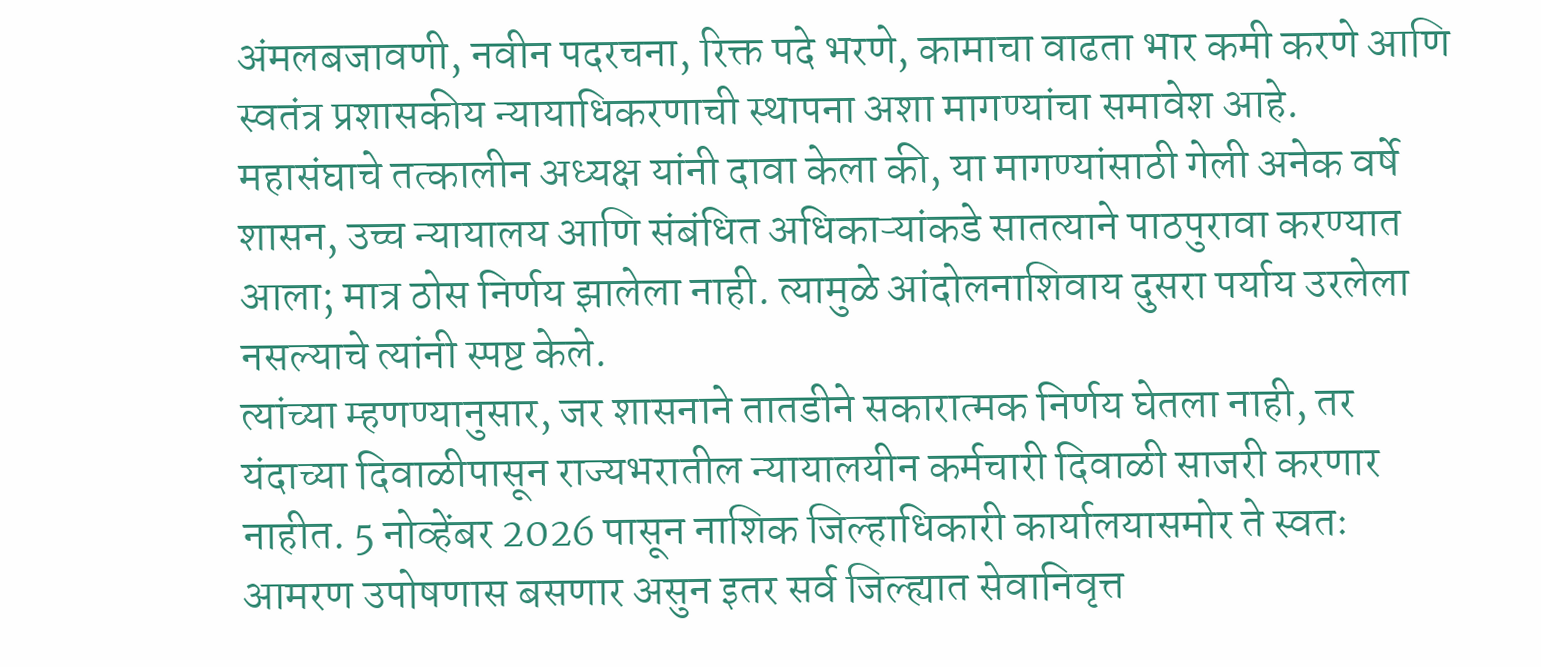अंमलबजावणी, नवीन पदरचना, रिक्त पदे भरणे, कामाचा वाढता भार कमी करणे आणि स्वतंत्र प्रशासकीय न्यायाधिकरणाची स्थापना अशा मागण्यांचा समावेश आहे.
महासंघाचे तत्कालीन अध्यक्ष यांनी दावा केला की, या मागण्यांसाठी गेली अनेक वर्षे शासन, उच्च न्यायालय आणि संबंधित अधिकाऱ्यांकडे सातत्याने पाठपुरावा करण्यात आला; मात्र ठोस निर्णय झालेला नाही. त्यामुळे आंदोलनाशिवाय दुसरा पर्याय उरलेला नसल्याचे त्यांनी स्पष्ट केले.
त्यांच्या म्हणण्यानुसार, जर शासनाने तातडीने सकारात्मक निर्णय घेतला नाही, तर यंदाच्या दिवाळीपासून राज्यभरातील न्यायालयीन कर्मचारी दिवाळी साजरी करणार नाहीत. 5 नोव्हेंबर 2026 पासून नाशिक जिल्हाधिकारी कार्यालयासमोर ते स्वतः आमरण उपोषणास बसणार असुन इतर सर्व जिल्ह्यात सेवानिवृत्त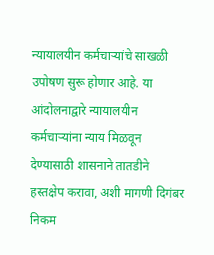न्यायालयीन कर्मचाऱ्यांचे साखळी उपोषण सुरू होणार आहे. या आंदोलनाद्वारे न्यायालयीन कर्मचाऱ्यांना न्याय मिळवून देण्यासाठी शासनाने तातडीने हस्तक्षेप करावा, अशी मागणी दिगंबर निकम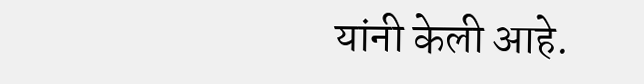यांनी केली आहे.